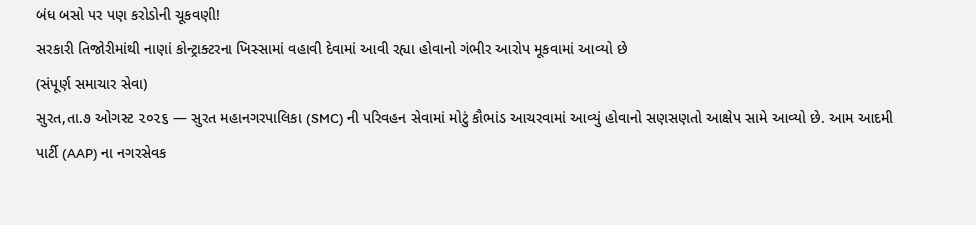બંધ બસો પર પણ કરોડોની ચૂકવણી!
સરકારી તિજોરીમાંથી નાણાં કોન્ટ્રાક્ટરના ખિસ્સામાં વહાવી દેવામાં આવી રહ્યા હોવાનો ગંભીર આરોપ મૂકવામાં આવ્યો છે
(સંપૂર્ણ સમાચાર સેવા)
સુરત,તા.૭ ઓગસ્ટ ૨૦૨૬ — સુરત મહાનગરપાલિકા (SMC) ની પરિવહન સેવામાં મોટું કૌભાંડ આચરવામાં આવ્યું હોવાનો સણસણતો આક્ષેપ સામે આવ્યો છે. આમ આદમી પાર્ટી (AAP) ના નગરસેવક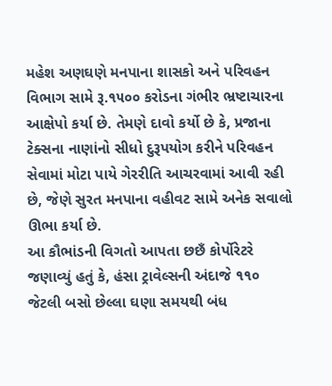મહેશ અણઘણે મનપાના શાસકો અને પરિવહન વિભાગ સામે રૂ.૧૫૦૦ કરોડના ગંભીર ભ્રષ્ટાચારના આક્ષેપો કર્યા છે. તેમણે દાવો કર્યો છે કે, પ્રજાના ટેક્સના નાણાંનો સીધો દુરૂપયોગ કરીને પરિવહન સેવામાં મોટા પાયે ગેરરીતિ આચરવામાં આવી રહી છે, જેણે સુરત મનપાના વહીવટ સામે અનેક સવાલો ઊભા કર્યા છે.
આ કૌભાંડની વિગતો આપતા છછઁ કોર્પોરેટરે જણાવ્યું હતું કે, હંસા ટ્રાવેલ્સની અંદાજે ૧૧૦ જેટલી બસો છેલ્લા ઘણા સમયથી બંધ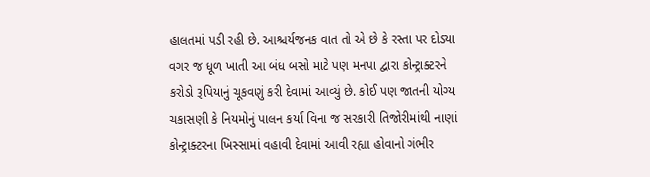હાલતમાં પડી રહી છે. આશ્ચર્યજનક વાત તો એ છે કે રસ્તા પર દોડ્યા વગર જ ધૂળ ખાતી આ બંધ બસો માટે પણ મનપા દ્વારા કોન્ટ્રાક્ટરને કરોડો રૂપિયાનું ચૂકવણું કરી દેવામાં આવ્યું છે. કોઈ પણ જાતની યોગ્ય ચકાસણી કે નિયમોનું પાલન કર્યા વિના જ સરકારી તિજોરીમાંથી નાણાં કોન્ટ્રાક્ટરના ખિસ્સામાં વહાવી દેવામાં આવી રહ્યા હોવાનો ગંભીર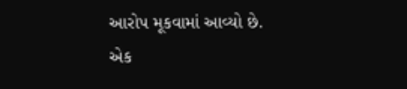આરોપ મૂકવામાં આવ્યો છે.
એક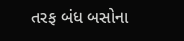તરફ બંધ બસોના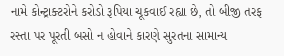નામે કોન્ટ્રાક્ટરોને કરોડો રૂપિયા ચૂકવાઈ રહ્યા છે, તો બીજી તરફ રસ્તા પર પૂરતી બસો ન હોવાને કારણે સુરતના સામાન્ય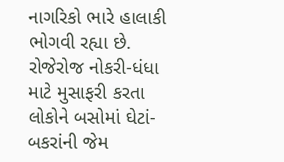નાગરિકો ભારે હાલાકી ભોગવી રહ્યા છે. રોજેરોજ નોકરી-ધંધા માટે મુસાફરી કરતા લોકોને બસોમાં ઘેટાં-બકરાંની જેમ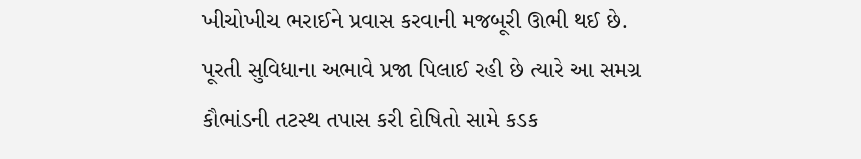ખીચોખીચ ભરાઈને પ્રવાસ કરવાની મજબૂરી ઊભી થઈ છે.
પૂરતી સુવિધાના અભાવે પ્રજા પિલાઈ રહી છે ત્યારે આ સમગ્ર કૌભાંડની તટસ્થ તપાસ કરી દોષિતો સામે કડક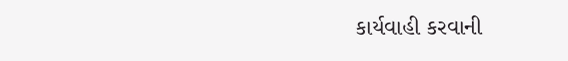કાર્યવાહી કરવાની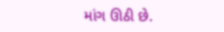માંગ ઊઠી છે.